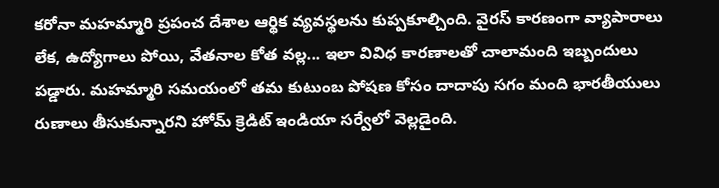కరోనా మహమ్మారి ప్రపంచ దేశాల ఆర్థిక వ్యవస్థలను కుప్పకూల్చింది. వైరస్ కారణంగా వ్యాపారాలు లేక, ఉద్యోగాలు పోయి, వేతనాల కోత వల్ల... ఇలా వివిధ కారణాలతో చాలామంది ఇబ్బందులు పడ్డారు. మహమ్మారి సమయంలో తమ కుటుంబ పోషణ కోసం దాదాపు సగం మంది భారతీయులు రుణాలు తీసుకున్నారని హోమ్ క్రెడిట్ ఇండియా సర్వేలో వెల్లడైంది.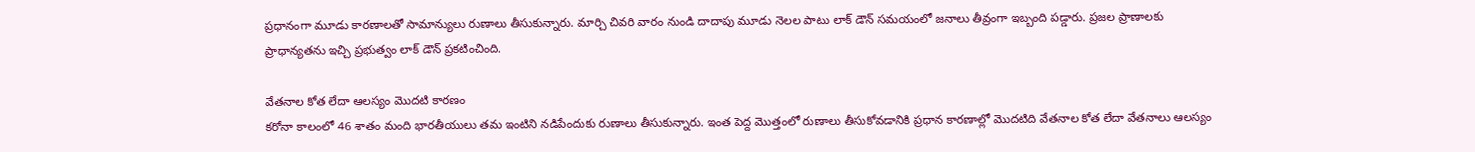ప్రధానంగా మూడు కారణాలతో సామాన్యులు రుణాలు తీసుకున్నారు. మార్చి చివరి వారం నుండి దాదాపు మూడు నెలల పాటు లాక్ డౌన్ సమయంలో జనాలు తీవ్రంగా ఇబ్బంది పడ్డారు. ప్రజల ప్రాణాలకు ప్రాధాన్యతను ఇచ్చి ప్రభుత్వం లాక్ డౌన్ ప్రకటించింది.

వేతనాల కోత లేదా ఆలస్యం మొదటి కారణం
కరోనా కాలంలో 46 శాతం మంది భారతీయులు తమ ఇంటిని నడిపేందుకు రుణాలు తీసుకున్నారు. ఇంత పెద్ద మొత్తంలో రుణాలు తీసుకోవడానికి ప్రధాన కారణాల్లో మొదటిది వేతనాల కోత లేదా వేతనాలు ఆలస్యం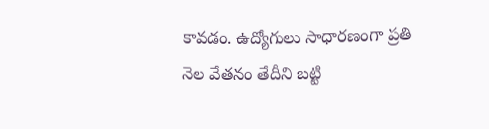కావడం. ఉద్యోగులు సాధారణంగా ప్రతి నెల వేతనం తేదీని బట్టి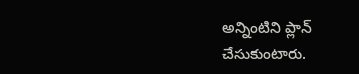అన్నింటిని ప్లాన్ చేసుకుంటారు.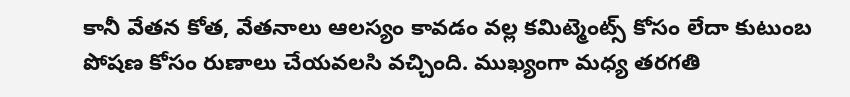కానీ వేతన కోత, వేతనాలు ఆలస్యం కావడం వల్ల కమిట్మెంట్స్ కోసం లేదా కుటుంబ పోషణ కోసం రుణాలు చేయవలసి వచ్చింది. ముఖ్యంగా మధ్య తరగతి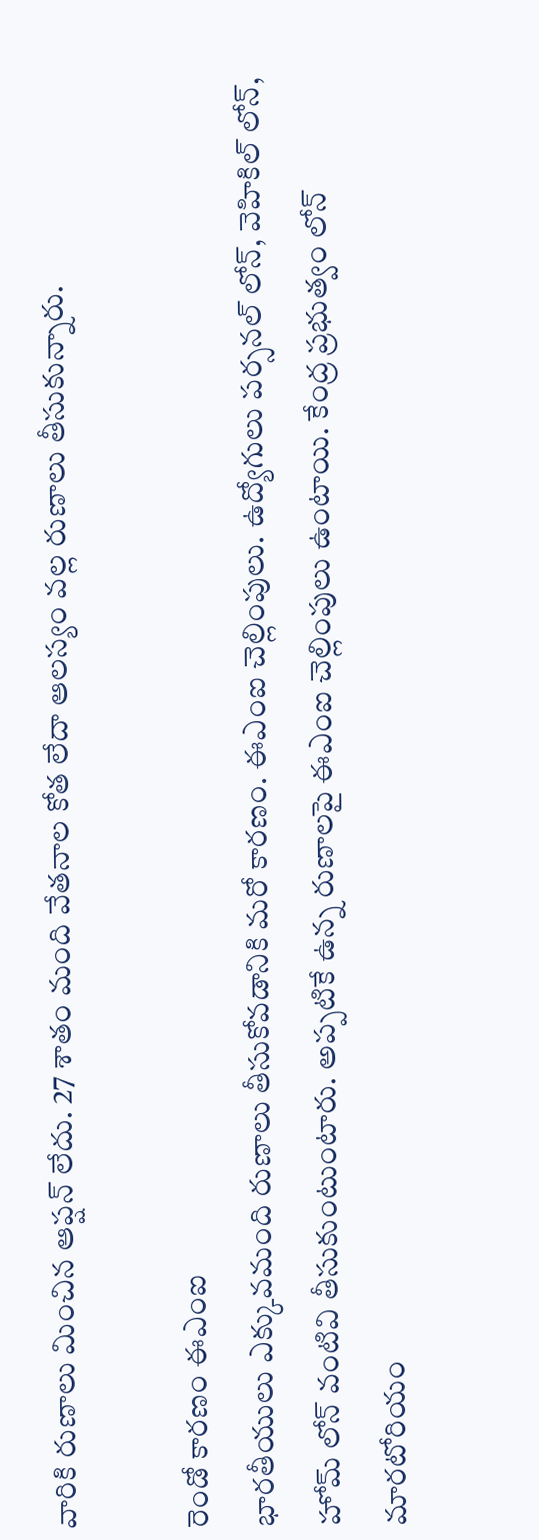వారికి రుణాలు మించిన ఆప్షన్ లేదు. 27 శాతం మంది వేతనాల కోత లేదా ఆలస్యం వల్ల రుణాలు తీసుకున్నారు.

రెండో కారణం ఈఎంఐ
భారతీయులు ఎక్కువమంది రుణాలు తీసుకోవడానికి మరో కారణం. ఈఎంఐ చెల్లింపులు. ఉద్యోగులు పర్సనల్ లోన్, వెహికిల్ లోన్, హోమ్ లోన్ వంటివి తీసుకుంటుంటారు. అప్పటికే ఉన్న రుణాలపై ఈఎంఐ చెల్లింపులు ఉంటాయి. కేంద్ర ప్రభుత్వం లోన్ మారటోరియం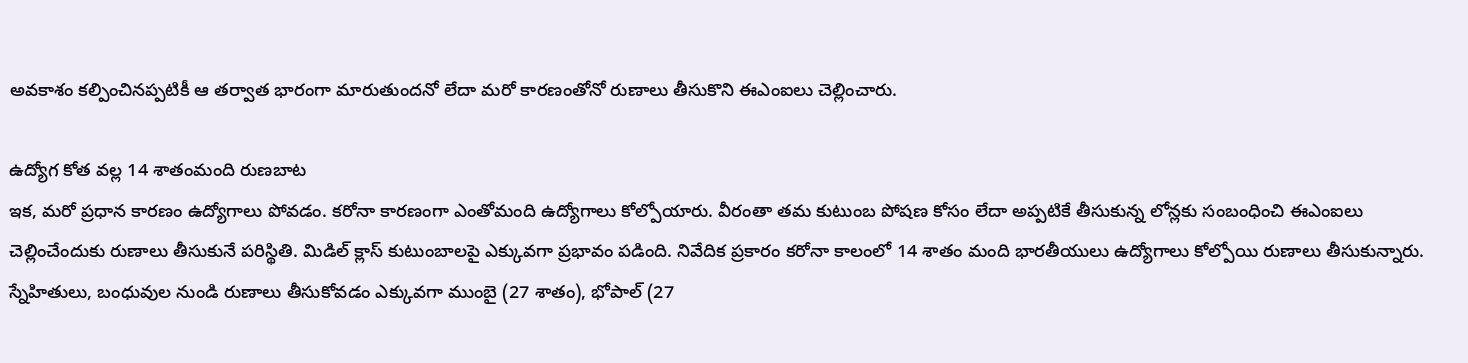అవకాశం కల్పించినప్పటికీ ఆ తర్వాత భారంగా మారుతుందనో లేదా మరో కారణంతోనో రుణాలు తీసుకొని ఈఎంఐలు చెల్లించారు.

ఉద్యోగ కోత వల్ల 14 శాతంమంది రుణబాట
ఇక, మరో ప్రధాన కారణం ఉద్యోగాలు పోవడం. కరోనా కారణంగా ఎంతోమంది ఉద్యోగాలు కోల్పోయారు. వీరంతా తమ కుటుంబ పోషణ కోసం లేదా అప్పటికే తీసుకున్న లోన్లకు సంబంధించి ఈఎంఐలు చెల్లించేందుకు రుణాలు తీసుకునే పరిస్థితి. మిడిల్ క్లాస్ కుటుంబాలపై ఎక్కువగా ప్రభావం పడింది. నివేదిక ప్రకారం కరోనా కాలంలో 14 శాతం మంది భారతీయులు ఉద్యోగాలు కోల్పోయి రుణాలు తీసుకున్నారు.
స్నేహితులు, బంధువుల నుండి రుణాలు తీసుకోవడం ఎక్కువగా ముంబై (27 శాతం), భోపాల్ (27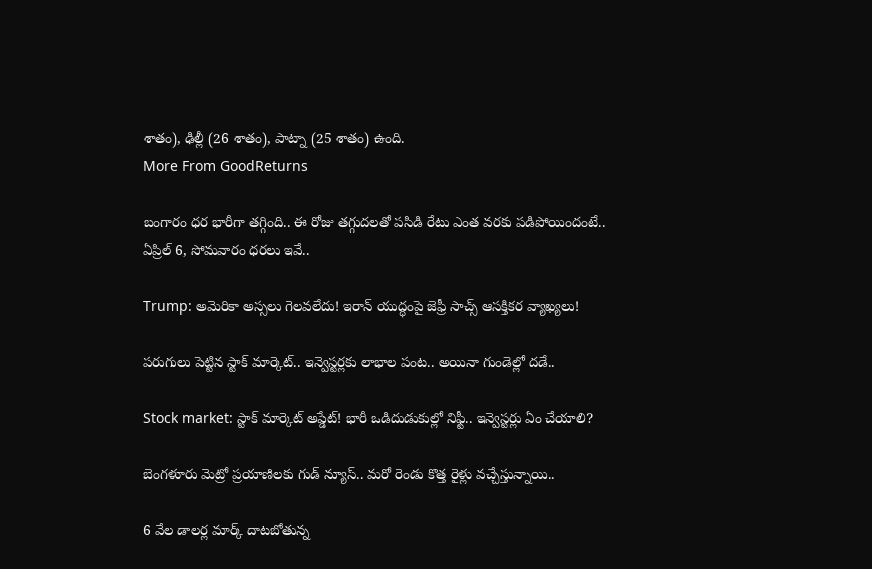శాతం), ఢిల్లీ (26 శాతం), పాట్నా (25 శాతం) ఉంది.
More From GoodReturns

బంగారం ధర భారీగా తగ్గింది.. ఈ రోజు తగ్గుదలతో పసిడి రేటు ఎంత వరకు పడిపోయిందంటే.. ఏప్రిల్ 6, సోమవారం ధరలు ఇవే..

Trump: అమెరికా అస్సలు గెలవలేదు! ఇరాన్ యుద్ధంపై జెఫ్రీ సాచ్స్ ఆసక్తికర వ్యాఖ్యలు!

పరుగులు పెట్టిన స్టాక్ మార్కెట్.. ఇన్వెస్టర్లకు లాభాల పంట.. అయినా గుండెల్లో దడే..

Stock market: స్టాక్ మార్కెట్ అప్డేట్! భారీ ఒడిదుడుకుల్లో నిఫ్టీ.. ఇన్వెస్టర్లు ఏం చేయాలి?

బెంగళూరు మెట్రో ప్రయాణిలకు గుడ్ న్యూస్.. మరో రెండు కొత్త రైళ్లు వచ్చేస్తున్నాయి..

6 వేల డాలర్ల మార్క్ దాటబోతున్న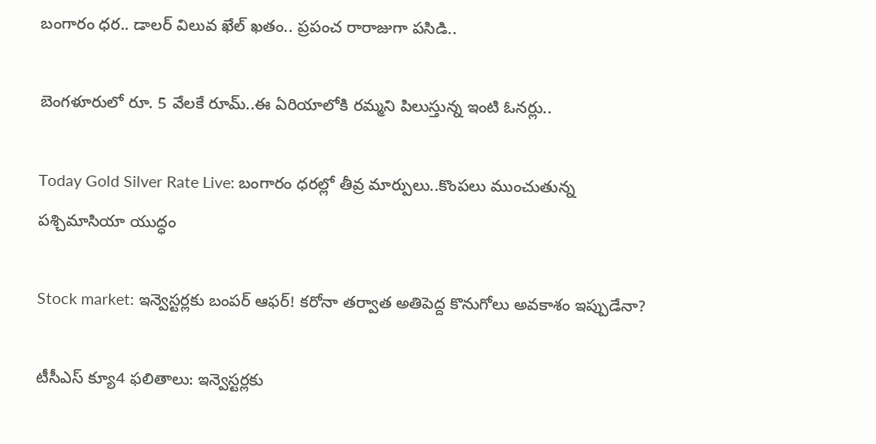బంగారం ధర.. డాలర్ విలువ ఖేల్ ఖతం.. ప్రపంచ రారాజుగా పసిడి..

బెంగళూరులో రూ. 5 వేలకే రూమ్..ఈ ఏరియాలోకి రమ్మని పిలుస్తున్న ఇంటి ఓనర్లు..

Today Gold Silver Rate Live: బంగారం ధరల్లో తీవ్ర మార్పులు..కొంపలు ముంచుతున్న పశ్చిమాసియా యుద్ధం

Stock market: ఇన్వెస్టర్లకు బంపర్ ఆఫర్! కరోనా తర్వాత అతిపెద్ద కొనుగోలు అవకాశం ఇప్పుడేనా?

టీసీఎస్ క్యూ4 ఫలితాలు: ఇన్వెస్టర్లకు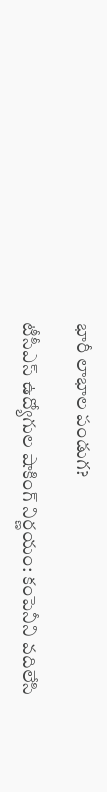భారీ లాభాల పండుగ?

టీసీఎస్ ఉద్యోగుల షాకింగ్ నిర్ణయం: కంపెనీని వదిలేసి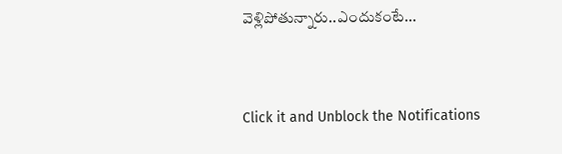వెళ్లిపోతున్నారు..ఎందుకంటే...



Click it and Unblock the Notifications